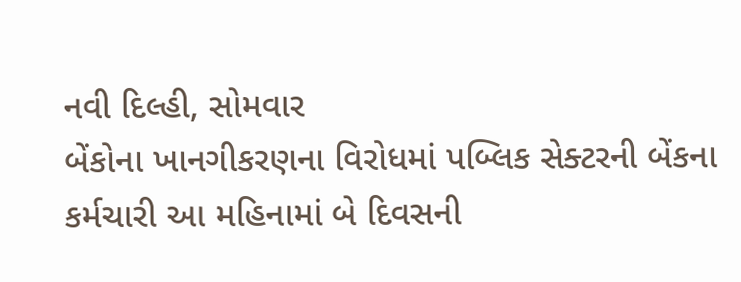નવી દિલ્હી, સોમવાર
બેંકોના ખાનગીકરણના વિરોધમાં પબ્લિક સેક્ટરની બેંકના કર્મચારી આ મહિનામાં બે દિવસની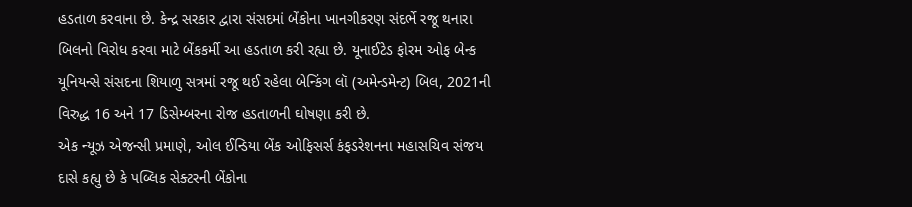હડતાળ કરવાના છે. કેન્દ્ર સરકાર દ્વારા સંસદમાં બેંકોના ખાનગીકરણ સંદર્ભે રજૂ થનારા બિલનો વિરોધ કરવા માટે બેંકકર્મી આ હડતાળ કરી રહ્યા છે. યૂનાઈટેડ ફોરમ ઓફ બેન્ક યૂનિયન્સે સંસદના શિયાળુ સત્રમાં રજૂ થઈ રહેલા બેન્કિંગ લૉ (અમેન્ડમેન્ટ) બિલ, 2021ની વિરુદ્ધ 16 અને 17 ડિસેમ્બરના રોજ હડતાળની ઘોષણા કરી છે.
એક ન્યૂઝ એજન્સી પ્રમાણે, ઓલ ઈન્ડિયા બેંક ઓફિસર્સ કંફડરેશનના મહાસચિવ સંજય દાસે કહ્યુ છે કે પબ્લિક સેક્ટરની બેંકોના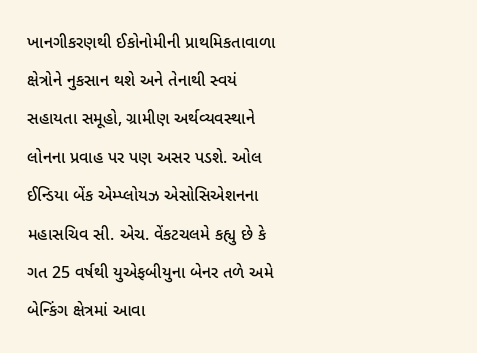ખાનગીકરણથી ઈકોનોમીની પ્રાથમિકતાવાળા ક્ષેત્રોને નુકસાન થશે અને તેનાથી સ્વયં સહાયતા સમૂહો, ગ્રામીણ અર્થવ્યવસ્થાને લોનના પ્રવાહ પર પણ અસર પડશે. ઓલ ઈન્ડિયા બેંક એમ્પ્લોયઝ એસોસિએશનના મહાસચિવ સી. એચ. વેંકટચલમે કહ્યુ છે કે ગત 25 વર્ષથી યુએફબીયુના બેનર તળે અમે બેન્કિંગ ક્ષેત્રમાં આવા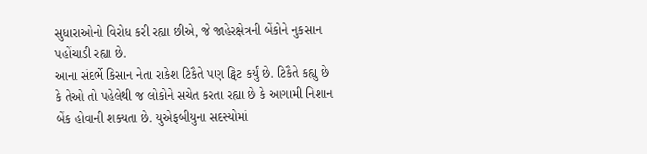સુધારાઓનો વિરોધ કરી રહ્યા છીએ, જે જાહેરક્ષેત્રની બેંકોને નુકસાન પહોંચાડી રહ્યા છે.
આના સંદર્ભે કિસાન નેતા રાકેશ ટિકૈતે પણ ટ્વિટ કર્યું છે. ટિકૈતે કહ્યુ છે કે તેઓ તો પહેલેથી જ લોકોને સચેત કરતા રહ્યા છે કે આગામી નિશાન બેંક હોવાની શક્યતા છે. યુએફબીયુના સદસ્યોમાં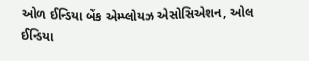ઓળ ઈન્ડિયા બેંક એમ્પ્લોયઝ એસોસિએશન, ઓલ ઈન્ડિયા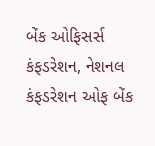બેંક ઓફિસર્સ કંફડરેશન, નેશનલ કંફડરેશન ઓફ બેંક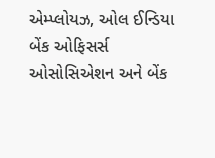એમ્પ્લોયઝ, ઓલ ઈન્ડિયા બેંક ઓફિસર્સ ઓસોસિએશન અને બેંક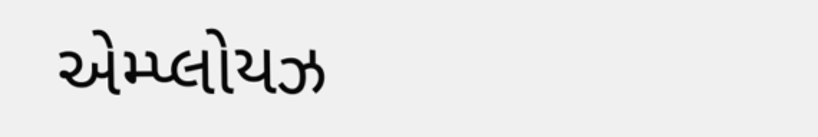એમ્પ્લોયઝ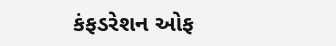કંફડરેશન ઓફ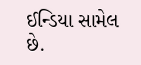ઈન્ડિયા સામેલ છે.